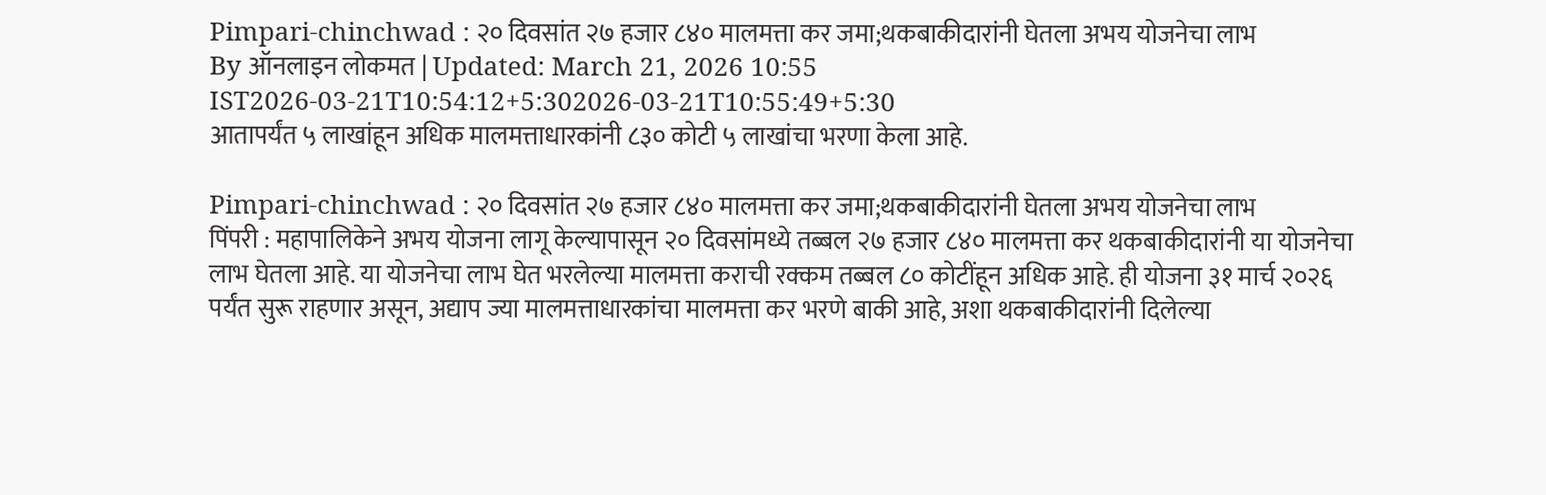Pimpari-chinchwad : २० दिवसांत २७ हजार ८४० मालमत्ता कर जमा;थकबाकीदारांनी घेतला अभय योजनेचा लाभ
By ऑनलाइन लोकमत | Updated: March 21, 2026 10:55 IST2026-03-21T10:54:12+5:302026-03-21T10:55:49+5:30
आतापर्यंत ५ लाखांहून अधिक मालमत्ताधारकांनी ८३० कोटी ५ लाखांचा भरणा केला आहे.

Pimpari-chinchwad : २० दिवसांत २७ हजार ८४० मालमत्ता कर जमा;थकबाकीदारांनी घेतला अभय योजनेचा लाभ
पिंपरी : महापालिकेने अभय योजना लागू केल्यापासून २० दिवसांमध्ये तब्बल २७ हजार ८४० मालमत्ता कर थकबाकीदारांनी या योजनेचा लाभ घेतला आहे. या योजनेचा लाभ घेत भरलेल्या मालमत्ता कराची रक्कम तब्बल ८० कोटींहून अधिक आहे. ही योजना ३१ मार्च २०२६ पर्यंत सुरू राहणार असून, अद्याप ज्या मालमत्ताधारकांचा मालमत्ता कर भरणे बाकी आहे, अशा थकबाकीदारांनी दिलेल्या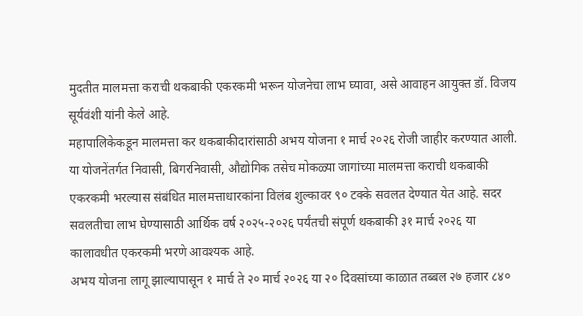मुदतीत मालमत्ता कराची थकबाकी एकरकमी भरून योजनेचा लाभ घ्यावा, असे आवाहन आयुक्त डॉ. विजय सूर्यवंशी यांनी केले आहे.
महापालिकेकडून मालमत्ता कर थकबाकीदारांसाठी अभय योजना १ मार्च २०२६ रोजी जाहीर करण्यात आली.
या योजनेंतर्गत निवासी, बिगरनिवासी, औद्योगिक तसेच मोकळ्या जागांच्या मालमत्ता कराची थकबाकी एकरकमी भरल्यास संबंधित मालमत्ताधारकांना विलंब शुल्कावर ९० टक्के सवलत देण्यात येत आहे. सदर सवलतीचा लाभ घेण्यासाठी आर्थिक वर्ष २०२५-२०२६ पर्यंतची संपूर्ण थकबाकी ३१ मार्च २०२६ या कालावधीत एकरकमी भरणे आवश्यक आहे.
अभय योजना लागू झाल्यापासून १ मार्च ते २० मार्च २०२६ या २० दिवसांच्या काळात तब्बल २७ हजार ८४०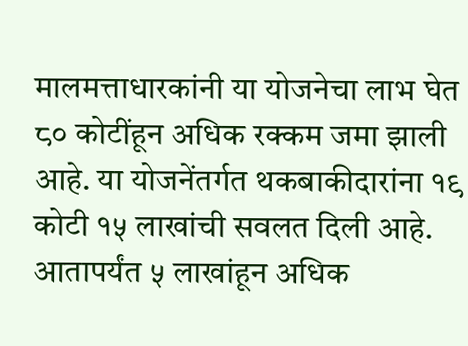मालमत्ताधारकांनी या योजनेचा लाभ घेत ८० कोटींहून अधिक रक्कम जमा झाली आहे. या योजनेंतर्गत थकबाकीदारांना १९ कोटी १५ लाखांची सवलत दिली आहे. आतापर्यंत ५ लाखांहून अधिक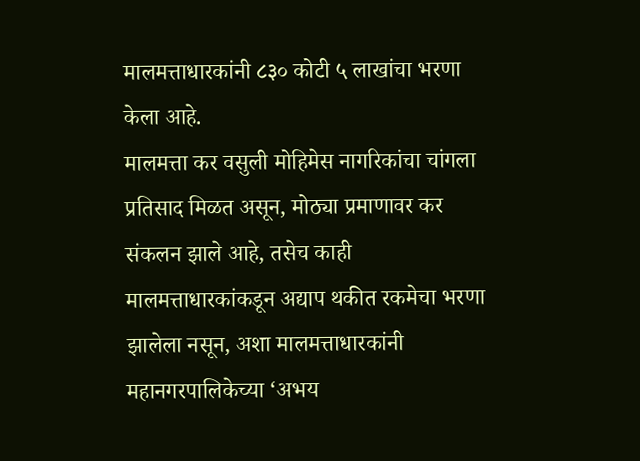मालमत्ताधारकांनी ८३० कोटी ५ लाखांचा भरणा केला आहे.
मालमत्ता कर वसुली मोहिमेस नागरिकांचा चांगला प्रतिसाद मिळत असून, मोठ्या प्रमाणावर कर संकलन झाले आहे, तसेच काही मालमत्ताधारकांकडून अद्याप थकीत रकमेचा भरणा झालेला नसून, अशा मालमत्ताधारकांनी महानगरपालिकेच्या ‘अभय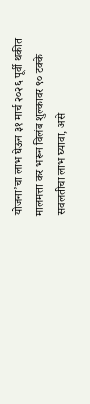योजना’चा लाभ घेऊन ३१ मार्च २०२६ पूर्वी थकीत मालमत्ता कर भरून विलंब शुल्कावर ९० टक्के सवलतीचा लाभ घ्यावा, असे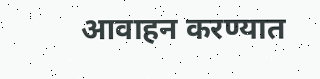आवाहन करण्यात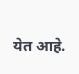येत आहे.